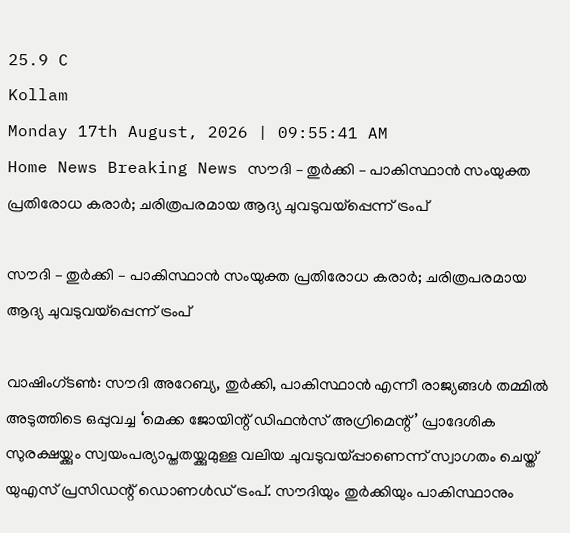25.9 C
Kollam
Monday 17th August, 2026 | 09:55:41 AM
Home News Breaking News സൗദി – തുർക്കി – പാകിസ്ഥാൻ സംയുക്ത പ്രതിരോധ കരാർ; ചരിത്രപരമായ ആദ്യ ചുവടുവയ്പ്പെന്ന് ട്രംപ്

സൗദി – തുർക്കി – പാകിസ്ഥാൻ സംയുക്ത പ്രതിരോധ കരാർ; ചരിത്രപരമായ ആദ്യ ചുവടുവയ്പ്പെന്ന് ട്രംപ്

വാഷിംഗ്ടൺ: സൗദി അറേബ്യ, തുർക്കി, പാകിസ്ഥാൻ എന്നീ രാജ്യങ്ങൾ തമ്മിൽ അടുത്തിടെ ഒപ്പുവച്ച ‘മെക്ക ജോയിന്റ് ഡിഫൻസ് അഗ്രിമെന്റ്’ പ്രാദേശിക സുരക്ഷയ്ക്കും സ്വയംപര്യാപ്തതയ്ക്കുമുള്ള വലിയ ചുവടുവയ്പ്പാണെന്ന് സ്വാഗതം ചെയ്ത് യുഎസ് പ്രസിഡന്റ് ഡൊണൾഡ് ട്രംപ്. സൗദിയും തുർക്കിയും പാകിസ്ഥാനും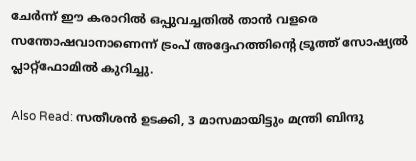ചേർന്ന് ഈ കരാറിൽ ഒപ്പുവച്ചതിൽ താൻ വളരെ സന്തോഷവാനാണെന്ന് ട്രംപ് അദ്ദേഹത്തിന്റെ ട്രൂത്ത് സോഷ്യൽ പ്ലാറ്റ്‌ഫോമിൽ കുറിച്ചു.

Also Read: സതീശൻ ഉടക്കി, 3 മാസമായിട്ടും മന്ത്രി ബിന്ദു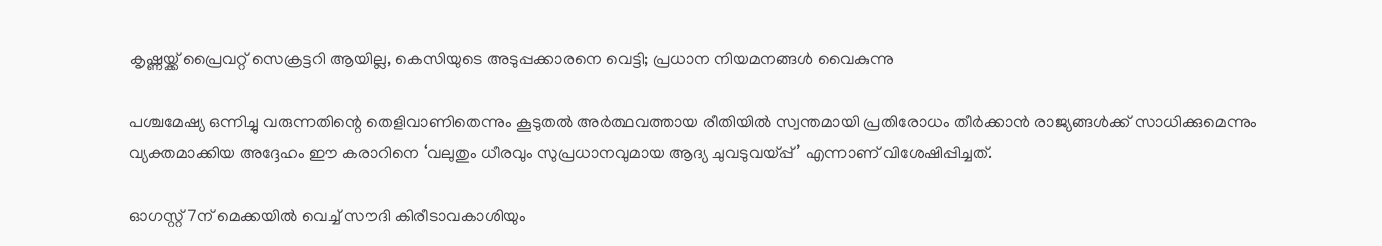കൃഷ്ണയ്ക്ക് പ്രൈവറ്റ് സെക്രട്ടറി ആയില്ല, കെസിയുടെ അടുപ്പക്കാരനെ വെട്ടി; പ്രധാന നിയമനങ്ങൾ വൈകുന്നു

പശ്ചമേഷ്യ ഒന്നിച്ചു വരുന്നതിന്റെ തെളിവാണിതെന്നും കൂടുതൽ അർത്ഥവത്തായ രീതിയിൽ സ്വന്തമായി പ്രതിരോധം തീർക്കാൻ രാജ്യങ്ങൾക്ക് സാധിക്കുമെന്നും വ്യക്തമാക്കിയ അദ്ദേഹം ഈ കരാറിനെ ‘വലുതും ധീരവും സുപ്രധാനവുമായ ആദ്യ ചുവടുവയ്പ്പ്’ എന്നാണ് വിശേഷിപ്പിച്ചത്.

ഓഗസ്റ്റ് 7ന് മെക്കയിൽ വെച്ച് സൗദി കിരീടാവകാശിയും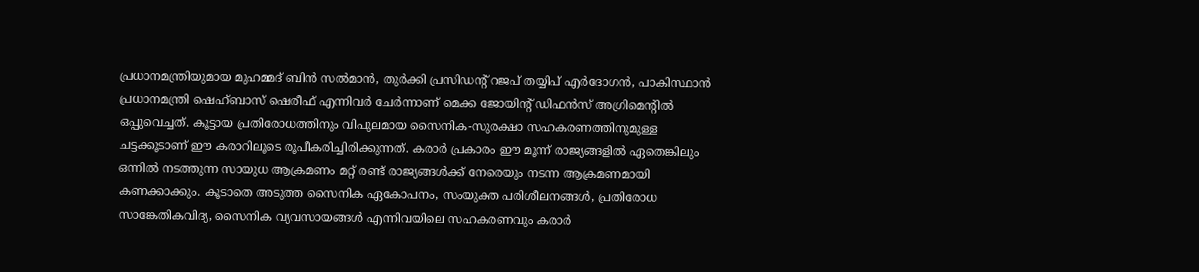പ്രധാനമന്ത്രിയുമായ മുഹമ്മദ് ബിൻ സൽമാൻ, തുർക്കി പ്രസിഡന്റ് റജപ് തയ്യിപ് എർദോഗൻ, പാകിസ്ഥാൻ പ്രധാനമന്ത്രി ഷെഹ്ബാസ് ഷെരീഫ് എന്നിവർ ചേർന്നാണ് മെക്ക ജോയിന്റ് ഡിഫൻസ് അഗ്രിമെന്റിൽ ഒപ്പുവെച്ചത്. കൂട്ടായ പ്രതിരോധത്തിനും വിപുലമായ സൈനിക-സുരക്ഷാ സഹകരണത്തിനുമുള്ള ചട്ടക്കൂടാണ് ഈ കരാറിലൂടെ രൂപീകരിച്ചിരിക്കുന്നത്. കരാർ പ്രകാരം ഈ മൂന്ന് രാജ്യങ്ങളിൽ ഏതെങ്കിലും ഒന്നിൽ നടത്തുന്ന സായുധ ആക്രമണം മറ്റ് രണ്ട് രാജ്യങ്ങൾക്ക് നേരെയും നടന്ന ആക്രമണമായി കണക്കാക്കും. കൂടാതെ അടുത്ത സൈനിക ഏകോപനം, സംയുക്ത പരിശീലനങ്ങൾ, പ്രതിരോധ സാങ്കേതികവിദ്യ, സൈനിക വ്യവസായങ്ങൾ എന്നിവയിലെ സഹകരണവും കരാർ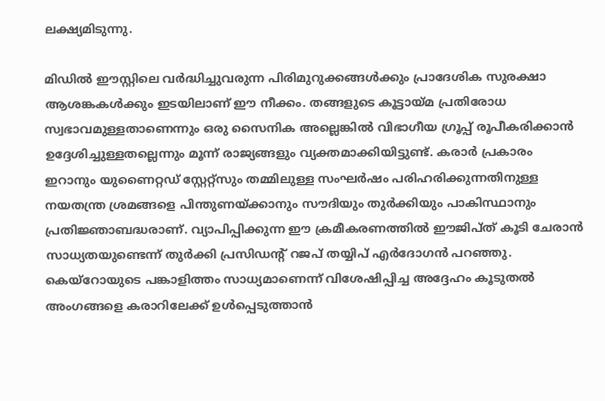ലക്ഷ്യമിടുന്നു.

മിഡിൽ ഈസ്റ്റിലെ വർദ്ധിച്ചുവരുന്ന പിരിമുറുക്കങ്ങൾക്കും പ്രാദേശിക സുരക്ഷാ ആശങ്കകൾക്കും ഇടയിലാണ് ഈ നീക്കം. തങ്ങളുടെ കൂട്ടായ്മ പ്രതിരോധ സ്വഭാവമുള്ളതാണെന്നും ഒരു സൈനിക അല്ലെങ്കിൽ വിഭാഗീയ ഗ്രൂപ്പ് രൂപീകരിക്കാൻ ഉദ്ദേശിച്ചുള്ളതല്ലെന്നും മൂന്ന് രാജ്യങ്ങളും വ്യക്തമാക്കിയിട്ടുണ്ട്. കരാർ പ്രകാരം ഇറാനും യുണൈറ്റഡ് സ്റ്റേറ്റ്സും തമ്മിലുള്ള സംഘർഷം പരിഹരിക്കുന്നതിനുള്ള നയതന്ത്ര ശ്രമങ്ങളെ പിന്തുണയ്ക്കാനും സൗദിയും തുർക്കിയും പാകിസ്ഥാനും പ്രതിജ്ഞാബദ്ധരാണ്. വ്യാപിപ്പിക്കുന്ന ഈ ക്രമീകരണത്തിൽ ഈജിപ്ത് കൂടി ചേരാൻ സാധ്യതയുണ്ടെന്ന് തുർക്കി പ്രസിഡന്റ് റജപ് തയ്യിപ് എർദോഗൻ പറഞ്ഞു. കെയ്‌റോയുടെ പങ്കാളിത്തം സാധ്യമാണെന്ന് വിശേഷിപ്പിച്ച അദ്ദേഹം കൂടുതൽ അംഗങ്ങളെ കരാറിലേക്ക് ഉൾപ്പെടുത്താൻ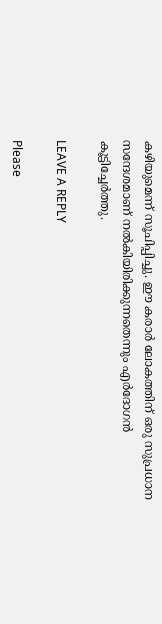കഴിയുമെന്ന് സൂചിപ്പിച്ചു. ഈ കരാർ ലോകത്തിന് ഒരു സുപ്രധാന സന്ദേശമാണ് നൽകിയിരിക്കുന്നതെന്നും എർദോഗൻ കൂട്ടിച്ചേർത്തു.

LEAVE A REPLY

Please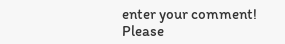enter your comment!
Please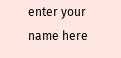enter your name here